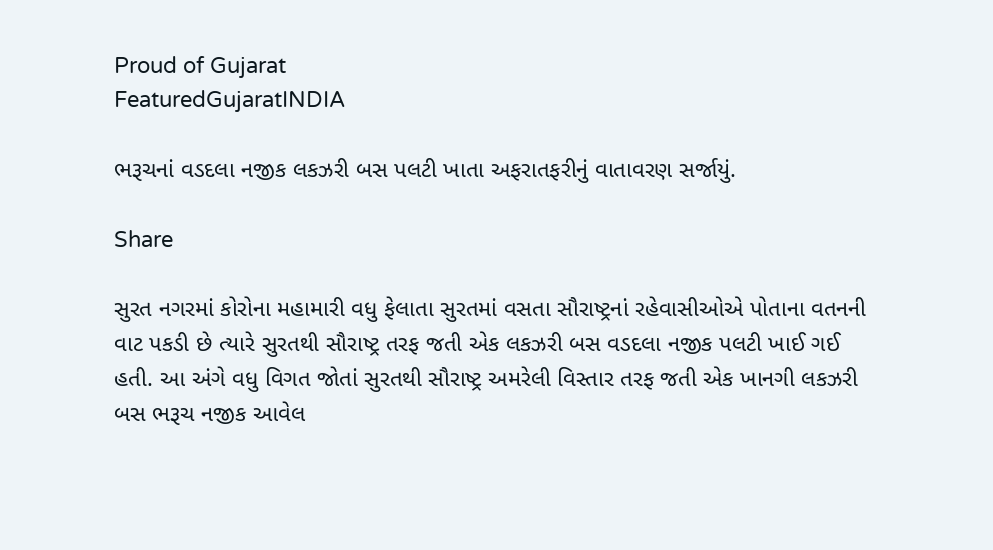Proud of Gujarat
FeaturedGujaratINDIA

ભરૂચનાં વડદલા નજીક લકઝરી બસ પલટી ખાતા અફરાતફરીનું વાતાવરણ સર્જાયું.

Share

સુરત નગરમાં કોરોના મહામારી વધુ ફેલાતા સુરતમાં વસતા સૌરાષ્ટ્રનાં રહેવાસીઓએ પોતાના વતનની વાટ પકડી છે ત્યારે સુરતથી સૌરાષ્ટ્ર તરફ જતી એક લકઝરી બસ વડદલા નજીક પલટી ખાઈ ગઈ હતી. આ અંગે વધુ વિગત જોતાં સુરતથી સૌરાષ્ટ્ર અમરેલી વિસ્તાર તરફ જતી એક ખાનગી લકઝરી બસ ભરૂચ નજીક આવેલ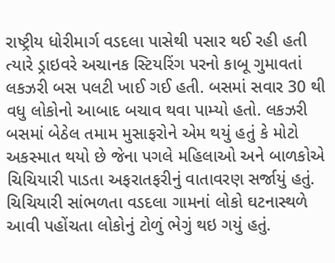રાષ્ટ્રીય ધોરીમાર્ગ વડદલા પાસેથી પસાર થઈ રહી હતી ત્યારે ડ્રાઇવરે અચાનક સ્ટિયરિંગ પરનો કાબૂ ગુમાવતાં લકઝરી બસ પલટી ખાઈ ગઈ હતી. બસમાં સવાર 30 થી વધુ લોકોનો આબાદ બચાવ થવા પામ્યો હતો. લકઝરી બસમાં બેઠેલ તમામ મુસાફરોને એમ થયું હતું કે મોટો અકસ્માત થયો છે જેના પગલે મહિલાઓ અને બાળકોએ ચિચિયારી પાડતા અફરાતફરીનું વાતાવરણ સર્જાયું હતું. ચિચિયારી સાંભળતા વડદલા ગામનાં લોકો ઘટનાસ્થળે આવી પહોંચતા લોકોનું ટોળું ભેગું થઇ ગયું હતું.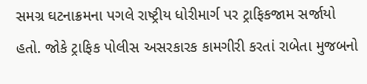સમગ્ર ઘટનાક્રમના પગલે રાષ્ટ્રીય ધોરીમાર્ગ પર ટ્રાફિકજામ સર્જાયો હતો. જોકે ટ્રાફિક પોલીસ અસરકારક કામગીરી કરતાં રાબેતા મુજબનો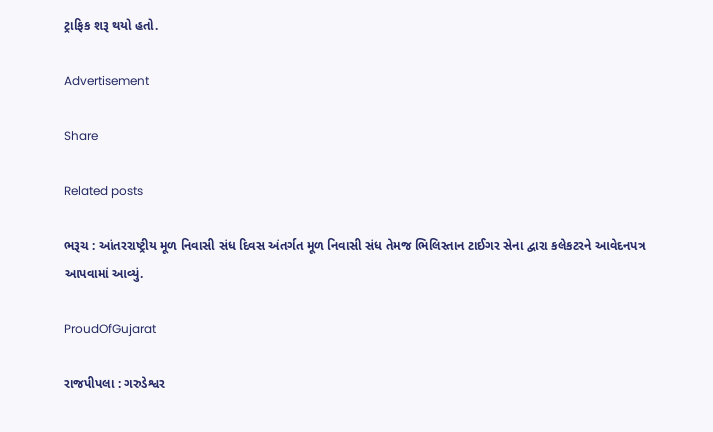ટ્રાફિક શરૂ થયો હતો.

Advertisement

Share

Related posts

ભરૂચ : આંતરરાષ્ટ્રીય મૂળ નિવાસી સંધ દિવસ અંતર્ગત મૂળ નિવાસી સંધ તેમજ ભિલિસ્તાન ટાઈગર સેના દ્વારા કલેકટરને આવેદનપત્ર આપવામાં આવ્યું.

ProudOfGujarat

રાજપીપલા : ગરુડેશ્વર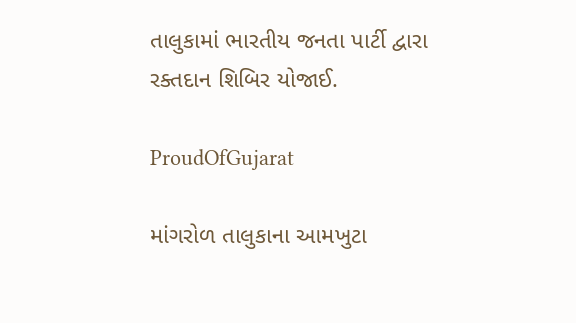તાલુકામાં ભારતીય જનતા પાર્ટી દ્વારા રક્તદાન શિબિર યોજાઈ.

ProudOfGujarat

માંગરોળ તાલુકાના આમખુટા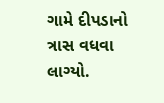ગામે દીપડાનો ત્રાસ વધવા લાગ્યો.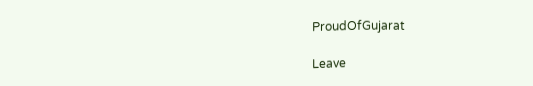ProudOfGujarat

Leave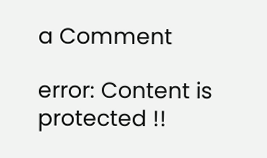a Comment

error: Content is protected !!